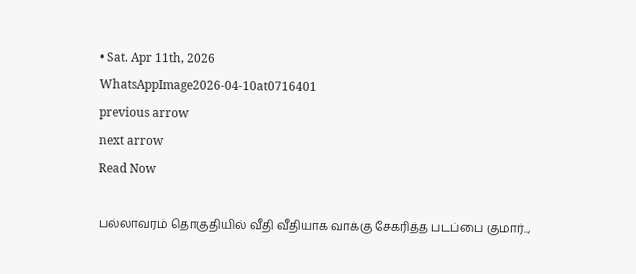• Sat. Apr 11th, 2026
WhatsAppImage2026-04-10at0716401
previous arrow
next arrow
Read Now

பல்லாவரம் தொகுதியில் வீதி வீதியாக வாக்கு சேகரித்த படப்பை குமார்..,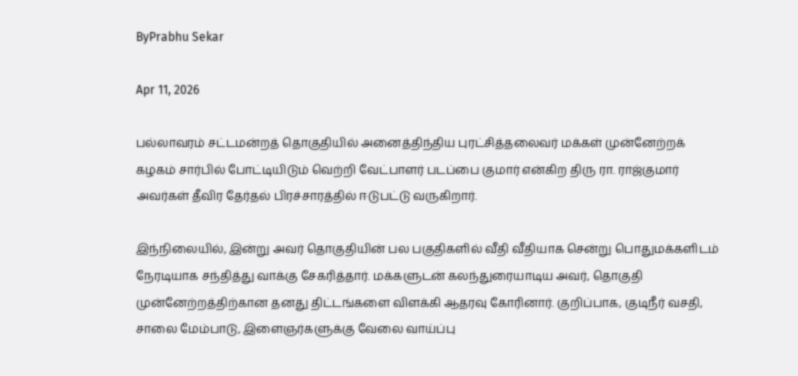ByPrabhu Sekar

Apr 11, 2026

பல்லாவரம் சட்டமன்றத் தொகுதியில் அனைத்திந்திய புரட்சித்தலைவர் மக்கள் முன்னேற்றக் கழகம் சார்பில் போட்டியிடும் வெற்றி வேட்பாளர் படப்பை குமார் என்கிற திரு ரா. ராஜ்குமார் அவர்கள் தீவிர தேர்தல் பிரச்சாரத்தில் ஈடுபட்டு வருகிறார்.

இந்நிலையில், இன்று அவர் தொகுதியின் பல பகுதிகளில் வீதி வீதியாக சென்று பொதுமக்களிடம் நேரடியாக சந்தித்து வாக்கு சேகரித்தார். மக்களுடன் கலந்துரையாடிய அவர், தொகுதி முன்னேற்றத்திற்கான தனது திட்டங்களை விளக்கி ஆதரவு கோரினார். குறிப்பாக, குடிநீர் வசதி, சாலை மேம்பாடு, இளைஞர்களுக்கு வேலை வாய்ப்பு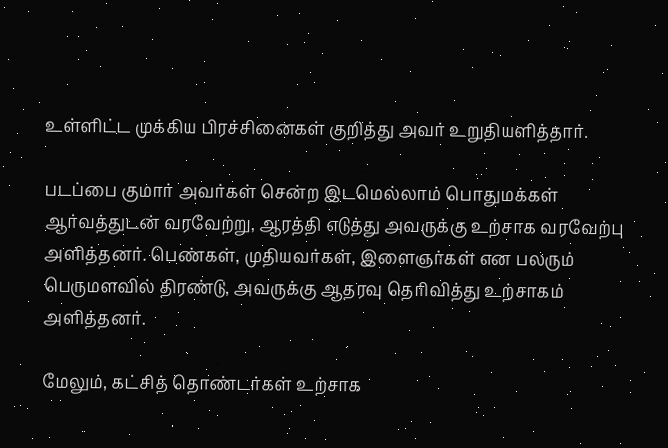உள்ளிட்ட முக்கிய பிரச்சினைகள் குறித்து அவர் உறுதியளித்தார்.

படப்பை குமார் அவர்கள் சென்ற இடமெல்லாம் பொதுமக்கள் ஆர்வத்துடன் வரவேற்று, ஆரத்தி எடுத்து அவருக்கு உற்சாக வரவேற்பு அளித்தனர். பெண்கள், முதியவர்கள், இளைஞர்கள் என பலரும் பெருமளவில் திரண்டு, அவருக்கு ஆதரவு தெரிவித்து உற்சாகம் அளித்தனர்.

மேலும், கட்சித் தொண்டர்கள் உற்சாக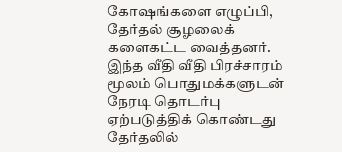கோஷங்களை எழுப்பி, தேர்தல் சூழலைக் களைகட்ட வைத்தனர். இந்த வீதி வீதி பிரச்சாரம் மூலம் பொதுமக்களுடன் நேரடி தொடர்பு ஏற்படுத்திக் கொண்டது தேர்தலில்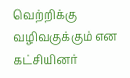வெற்றிக்கு வழிவகுக்கும் என கட்சியினர்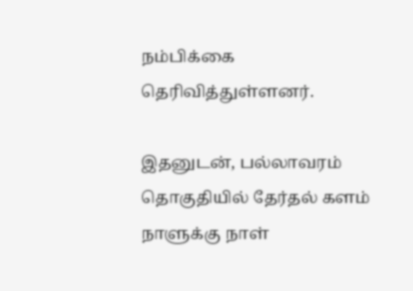நம்பிக்கை தெரிவித்துள்ளனர்.

இதனுடன், பல்லாவரம் தொகுதியில் தேர்தல் களம் நாளுக்கு நாள்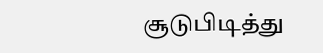சூடுபிடித்து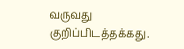வருவது குறிப்பிடத்தக்கது.